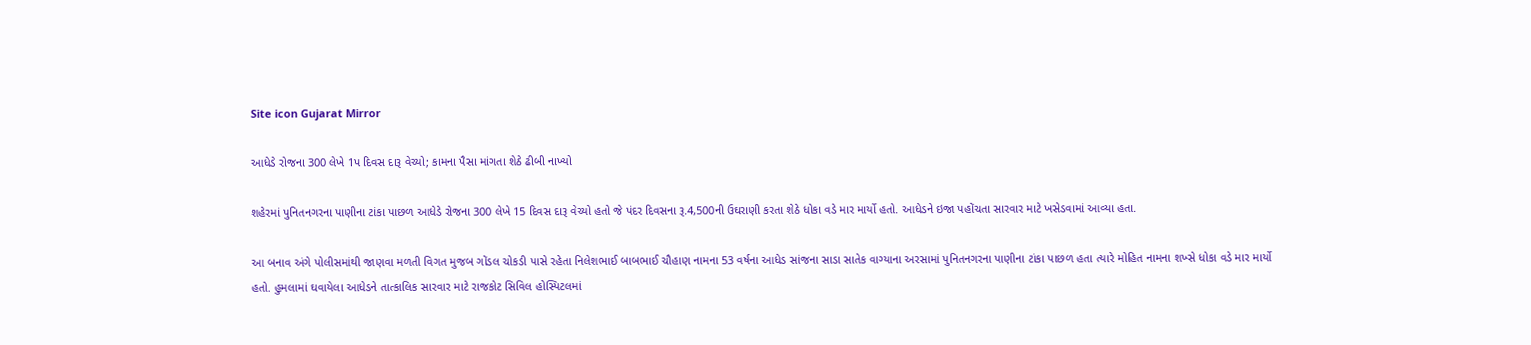Site icon Gujarat Mirror

આધેડે રોજના 300 લેખે 1પ દિવસ દારૂ વેચ્યો; કામના પૈસા માંગતા શેઠે ઢીબી નાખ્યો

શહેરમાં પુનિતનગરના પાણીના ટાંકા પાછળ આધેડે રોજના 300 લેખે 15 દિવસ દારૂ વેચ્યો હતો જે પંદર દિવસના રૂ.4,500ની ઉઘરાણી કરતા શેઠે ધોકા વડે માર માર્યો હતો. આધેડને ઇજા પહોંચતા સારવાર માટે ખસેડવામાં આવ્યા હતા.

આ બનાવ અંગે પોલીસમાંથી જાણવા મળતી વિગત મુજબ ગોંડલ ચોકડી પાસે રહેતા નિલેશભાઈ બાબભાઈ ચૌહાણ નામના 53 વર્ષના આધેડ સાંજના સાડા સાતેક વાગ્યાના અરસામાં પુનિતનગરના પાણીના ટાંકા પાછળ હતા ત્યારે મોહિત નામના શખ્સે ધોકા વડે માર માર્યો હતો. હુમલામાં ઘવાયેલા આધેડને તાત્કાલિક સારવાર માટે રાજકોટ સિવિલ હોસ્પિટલમાં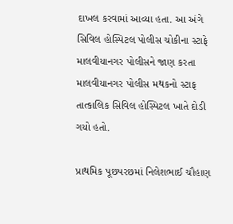દાખલ કરવામાં આવ્યા હતા. આ અંગે સિવિલ હોસ્પિટલ પોલીસ ચોકીના સ્ટાફે માલવીયાનગર પોલીસને જાણ કરતા માલવીયાનગર પોલીસ મથકનો સ્ટાફ તાત્કાલિક સિવિલ હોસ્પિટલ ખાતે દોડી ગયો હતો.

પ્રાથમિક પૂછપરછમાં નિલેશભાઈ ચૌહાણ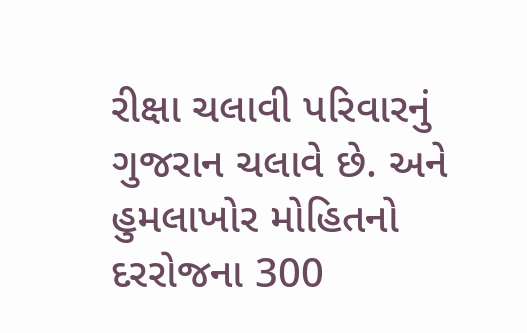રીક્ષા ચલાવી પરિવારનું ગુજરાન ચલાવે છે. અને હુમલાખોર મોહિતનો દરરોજના 300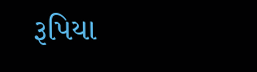રૂપિયા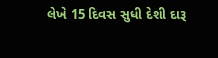લેખે 15 દિવસ સુધી દેશી દારૂ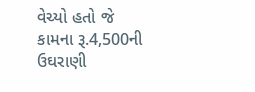વેચ્યો હતો જે કામના રૂ.4,500ની ઉઘરાણી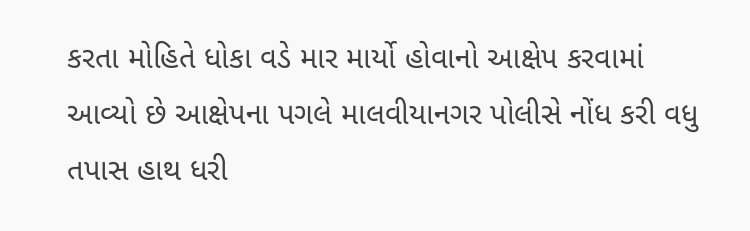કરતા મોહિતે ધોકા વડે માર માર્યો હોવાનો આક્ષેપ કરવામાં આવ્યો છે આક્ષેપના પગલે માલવીયાનગર પોલીસે નોંધ કરી વધુ તપાસ હાથ ધરી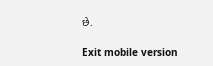છે.

Exit mobile version